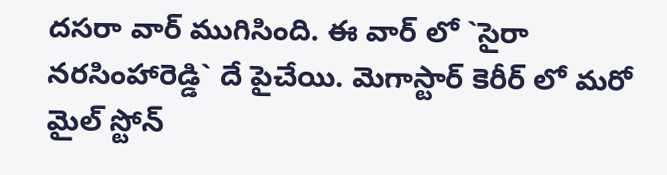దసరా వార్ ముగిసింది. ఈ వార్ లో `సైరా నరసింహారెడ్డి` దే పైచేయి. మెగాస్టార్ కెరీర్ లో మరో మైల్ స్టోన్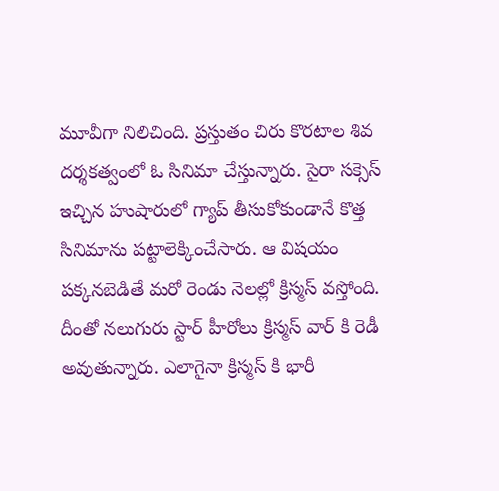మూవీగా నిలిచింది. ప్రస్తుతం చిరు కొరటాల శివ దర్శకత్వంలో ఓ సినిమా చేస్తున్నారు. సైరా సక్సెస్ ఇచ్చిన హుషారులో గ్యాప్ తీసుకోకుండానే కొత్త సినిమాను పట్టాలెక్కించేసారు. ఆ విషయం పక్కనబెడితే మరో రెండు నెలల్లో క్రిస్మస్ వస్తోంది. దీంతో నలుగురు స్టార్ హీరోలు క్రిస్మస్ వార్ కి రెడీ అవుతున్నారు. ఎలాగైనా క్రిస్మస్ కి భారీ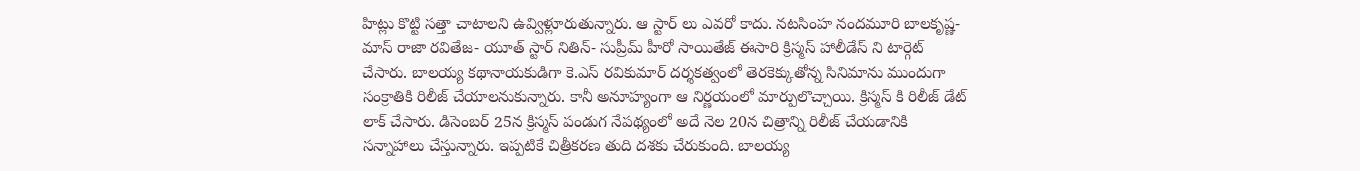హిట్లు కొట్టి సత్తా చాటాలని ఉవ్విళ్లూరుతున్నారు. ఆ స్టార్ లు ఎవరో కాదు. నటసింహ నందమూరి బాలకృష్ణ-మాస్ రాజా రవితేజ- యూత్ స్టార్ నితిన్- సుప్రీమ్ హీరో సాయితేజ్ ఈసారి క్రిస్మస్ హాలీడేస్ ని టార్గెట్ చేసారు. బాలయ్య కథానాయకుడిగా కె.ఎస్ రవికుమార్ దర్శకత్వంలో తెరకెక్కుతోన్న సినిమాను ముందుగా సంక్రాతికి రిలీజ్ చేయాలనుకున్నారు. కానీ అనూహ్యంగా ఆ నిర్ణయంలో మార్పులొచ్చాయి. క్రిస్మస్ కి రిలీజ్ డేట్ లాక్ చేసారు. డిసెంబర్ 25న క్రిస్మస్ పండుగ నేపథ్యంలో అదే నెల 20న చిత్రాన్ని రిలీజ్ చేయడానికి సన్నాహాలు చేస్తున్నారు. ఇప్పటికే చిత్రీకరణ తుది దశకు చేరుకుంది. బాలయ్య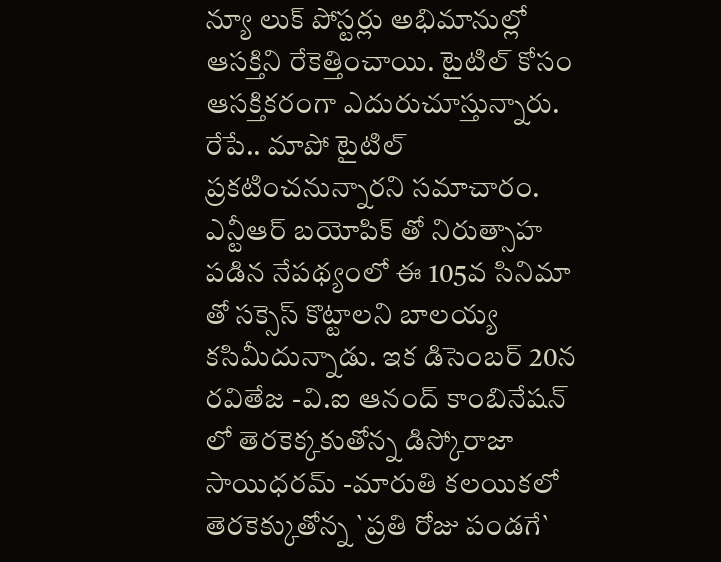న్యూ లుక్ పోస్టర్లు అభిమానుల్లో ఆసక్తిని రేకెత్తించాయి. టైటిల్ కోసం ఆసక్తికరంగా ఎదురుచూస్తున్నారు. రేపే.. మాపో టైటిల్ ప్రకటించనున్నారని సమాచారం. ఎన్టీఆర్ బయోపిక్ తో నిరుత్సాహ పడిన నేపథ్యంలో ఈ 105వ సినిమా తో సక్సెస్ కొట్టాలని బాలయ్య కసిమీదున్నాడు. ఇక డిసెంబర్ 20న రవితేజ -వి.ఐ ఆనంద్ కాంబినేషన్ లో తెరకెక్కకుతోన్న డిస్కోరాజా సాయిధరమ్ -మారుతి కలయికలో తెరకెక్కుతోన్న `ప్రతి రోజు పండగే`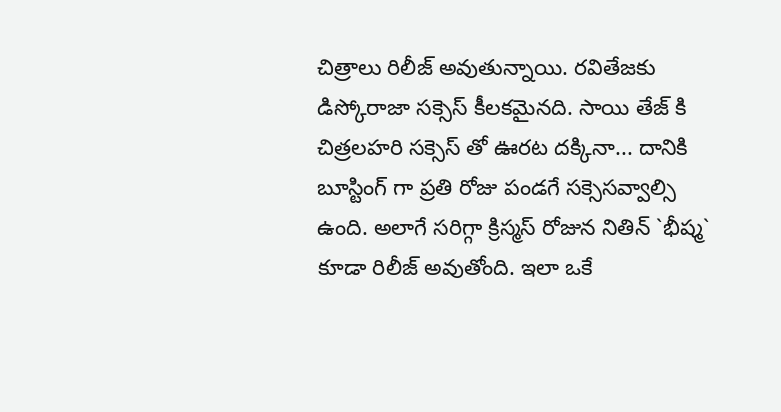చిత్రాలు రిలీజ్ అవుతున్నాయి. రవితేజకు డిస్కోరాజా సక్సెస్ కీలకమైనది. సాయి తేజ్ కి చిత్రలహరి సక్సెస్ తో ఊరట దక్కినా... దానికి బూస్టింగ్ గా ప్రతి రోజు పండగే సక్సెసవ్వాల్సి ఉంది. అలాగే సరిగ్గా క్రిస్మస్ రోజున నితిన్ `భీష్మ` కూడా రిలీజ్ అవుతోంది. ఇలా ఒకే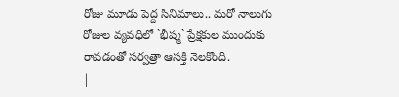రోజు మూడు పెద్ద సినిమాలు.. మరో నాలుగు రోజుల వ్యవధిలో `భీష్మ` ప్రేక్షకుల ముందుకు రావడంతో సర్వత్రా ఆసక్తి నెలకొంది.
|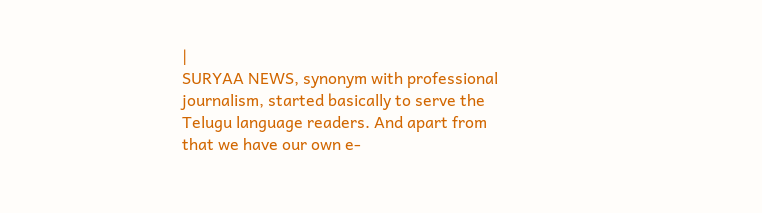|
SURYAA NEWS, synonym with professional journalism, started basically to serve the Telugu language readers. And apart from that we have our own e-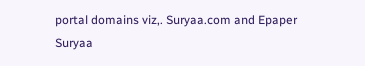portal domains viz,. Suryaa.com and Epaper Suryaa